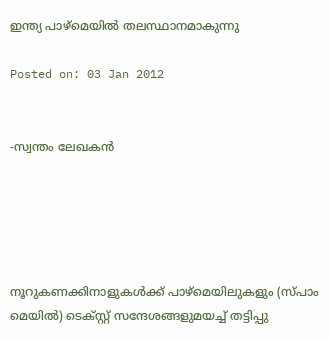ഇന്ത്യ പാഴ്‌മെയില്‍ തലസ്ഥാനമാകുന്നു

Posted on: 03 Jan 2012


-സ്വന്തം ലേഖകന്‍





നൂറുകണക്കിനാളുകള്‍ക്ക് പാഴ്‌മെയിലുകളും (സ്പാം മെയില്‍) ടെക്സ്റ്റ് സന്ദേശങ്ങളുമയച്ച് തട്ടിപ്പു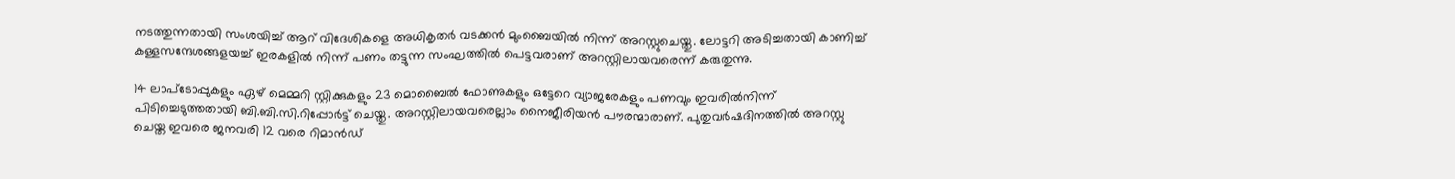നടത്തുന്നതായി സംശയിച്ച് ആറ് വിദേശികളെ അധികൃതര്‍ വടക്കന്‍ മുംബൈയില്‍ നിന്ന് അറസ്റ്റുചെയ്തു. ലോട്ടറി അടിച്ചതായി കാണിച്ച് കള്ളസന്ദേശങ്ങളയച്ച് ഇരകളില്‍ നിന്ന് പണം തട്ടുന്ന സംഘത്തില്‍ പെട്ടവരാണ് അറസ്റ്റിലായവരെന്ന് കരുതുന്നു.

14 ലാപ്‌ടോപ്പുകളും ഏഴ് മെമ്മറി സ്റ്റിക്കുകളും 23 മൊബൈല്‍ ഫോണുകളും ഒട്ടേറെ വ്യാജരേകളും പണവും ഇവരില്‍നിന്ന് പിടിച്ചെടുത്തതായി ബി.ബി.സി.റിപ്പോര്‍ട്ട് ചെയ്തു. അറസ്റ്റിലായവരെല്ലാം നൈജീരിയന്‍ പൗരന്മാരാണ്. പുതുവര്‍ഷദിനത്തില്‍ അറസ്റ്റു ചെയ്ത ഇവരെ ജനവരി 12 വരെ റിമാന്‍ഡ്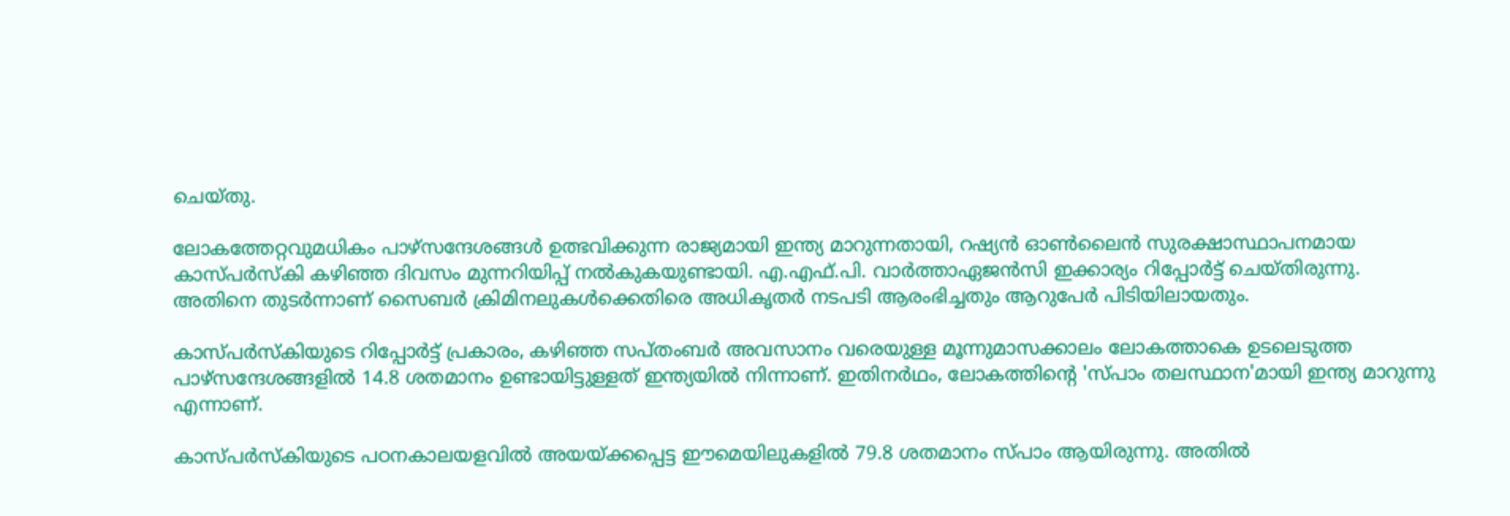ചെയ്തു.

ലോകത്തേറ്റവുമധികം പാഴ്‌സന്ദേശങ്ങള്‍ ഉത്ഭവിക്കുന്ന രാജ്യമായി ഇന്ത്യ മാറുന്നതായി, റഷ്യന്‍ ഓണ്‍ലൈന്‍ സുരക്ഷാസ്ഥാപനമായ കാസ്പര്‍സ്‌കി കഴിഞ്ഞ ദിവസം മുന്നറിയിപ്പ് നല്‍കുകയുണ്ടായി. എ.എഫ്.പി. വാര്‍ത്താഏജന്‍സി ഇക്കാര്യം റിപ്പോര്‍ട്ട് ചെയ്തിരുന്നു. അതിനെ തുടര്‍ന്നാണ് സൈബര്‍ ക്രിമിനലുകള്‍ക്കെതിരെ അധികൃതര്‍ നടപടി ആരംഭിച്ചതും ആറുപേര്‍ പിടിയിലായതും.

കാസ്പര്‍സ്‌കിയുടെ റിപ്പോര്‍ട്ട് പ്രകാരം, കഴിഞ്ഞ സപ്തംബര്‍ അവസാനം വരെയുള്ള മൂന്നുമാസക്കാലം ലോകത്താകെ ഉടലെടുത്ത പാഴ്‌സന്ദേശങ്ങളില്‍ 14.8 ശതമാനം ഉണ്ടായിട്ടുള്ളത് ഇന്ത്യയില്‍ നിന്നാണ്. ഇതിനര്‍ഥം, ലോകത്തിന്റെ 'സ്പാം തലസ്ഥാന'മായി ഇന്ത്യ മാറുന്നു എന്നാണ്.

കാസ്പര്‍സ്‌കിയുടെ പഠനകാലയളവില്‍ അയയ്ക്കപ്പെട്ട ഈമെയിലുകളില്‍ 79.8 ശതമാനം സ്പാം ആയിരുന്നു. അതില്‍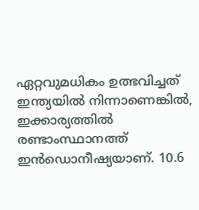ഏറ്റവുമധികം ഉത്ഭവിച്ചത് ഇന്ത്യയില്‍ നിന്നാണെങ്കില്‍, ഇക്കാര്യത്തില്‍ രണ്ടാംസ്ഥാനത്ത് ഇന്‍ഡൊനീഷ്യയാണ്. 10.6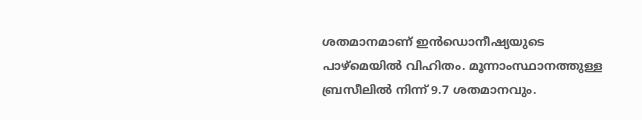ശതമാനമാണ് ഇന്‍ഡൊനീഷ്യയുടെ പാഴ്‌മെയില്‍ വിഹിതം. മൂന്നാംസ്ഥാനത്തുള്ള ബ്രസീലില്‍ നിന്ന് 9.7 ശതമാനവും.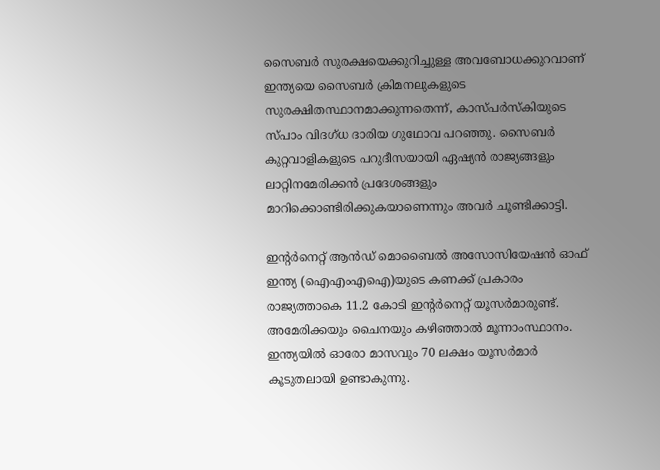സൈബര്‍ സുരക്ഷയെക്കുറിച്ചുള്ള അവബോധക്കുറവാണ് ഇന്ത്യയെ സൈബര്‍ ക്രിമനലുകളുടെ സുരക്ഷിതസ്ഥാനമാക്കുന്നതെന്ന്, കാസ്പര്‍സ്‌കിയുടെ സ്പാം വിദഗ്ധ ദാരിയ ഗുഥോവ പറഞ്ഞു. സൈബര്‍ കുറ്റവാളികളുടെ പറുദീസയായി ഏഷ്യന്‍ രാജ്യങ്ങളും ലാറ്റിനമേരിക്കന്‍ പ്രദേശങ്ങളും മാറിക്കൊണ്ടിരിക്കുകയാണെന്നും അവര്‍ ചൂണ്ടിക്കാട്ടി.

ഇന്റര്‍നെറ്റ് ആന്‍ഡ് മൊബൈല്‍ അസോസിയേഷന്‍ ഓഫ് ഇന്ത്യ (ഐഎംഎഐ)യുടെ കണക്ക് പ്രകാരം രാജ്യത്താകെ 11.2 കോടി ഇന്റര്‍നെറ്റ് യൂസര്‍മാരുണ്ട്. അമേരിക്കയും ചൈനയും കഴിഞ്ഞാല്‍ മൂന്നാംസ്ഥാനം. ഇന്ത്യയില്‍ ഓരോ മാസവും 70 ലക്ഷം യൂസര്‍മാര്‍ കൂടുതലായി ഉണ്ടാകുന്നു.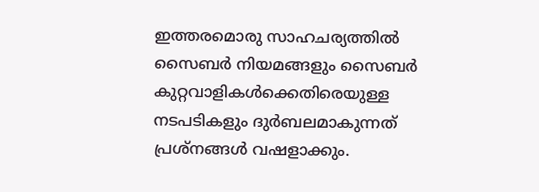ഇത്തരമൊരു സാഹചര്യത്തില്‍ സൈബര്‍ നിയമങ്ങളും സൈബര്‍ കുറ്റവാളികള്‍ക്കെതിരെയുള്ള നടപടികളും ദുര്‍ബലമാകുന്നത് പ്രശ്‌നങ്ങള്‍ വഷളാക്കും.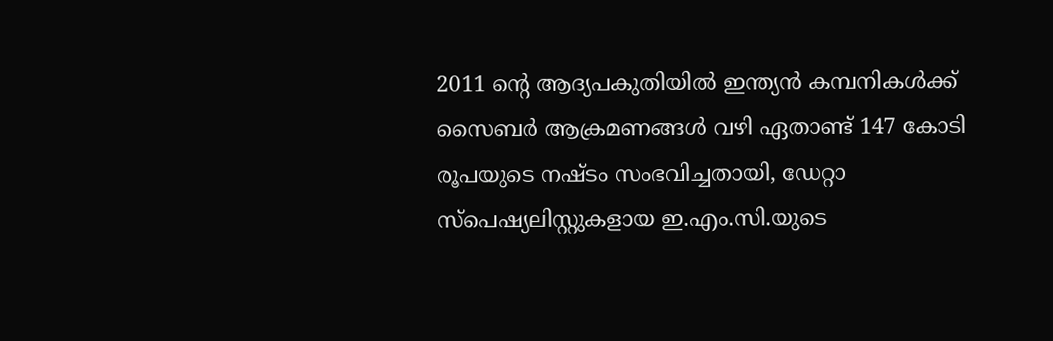2011 ന്റെ ആദ്യപകുതിയില്‍ ഇന്ത്യന്‍ കമ്പനികള്‍ക്ക് സൈബര്‍ ആക്രമണങ്ങള്‍ വഴി ഏതാണ്ട് 147 കോടി രൂപയുടെ നഷ്ടം സംഭവിച്ചതായി, ഡേറ്റാ സ്‌പെഷ്യലിസ്റ്റുകളായ ഇ.എം.സി.യുടെ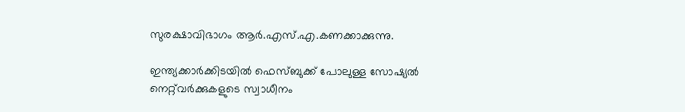സുരക്ഷാവിഭാഗം ആര്‍.എസ്.എ.കണക്കാക്കുന്നു.

ഇന്ത്യക്കാര്‍ക്കിടയില്‍ ഫെസ്ബുക്ക് പോലുള്ള സോഷ്യല്‍ നെറ്റ്‌വര്‍ക്കുകളുടെ സ്വാധീനം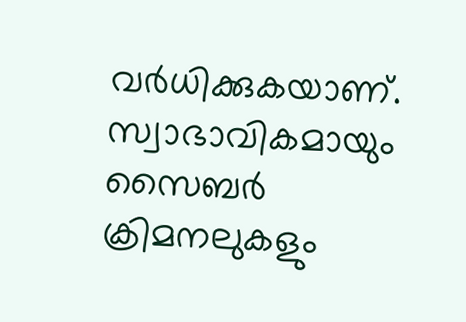വര്‍ധിക്കുകയാണ്. സ്വാഭാവികമായും സൈബര്‍ ക്രിമനലുകളും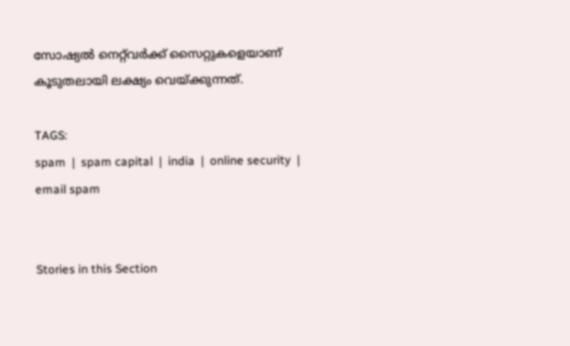സോഷ്യല്‍ നെറ്റ്‌വര്‍ക്ക് സൈറ്റുകളെയാണ് കൂടുതലായി ലക്ഷ്യം വെയ്ക്കുന്നത്.

TAGS:
spam  |  spam capital  |  india  |  online security  |  email spam


Stories in this Section